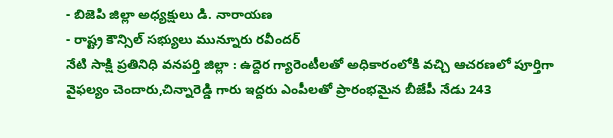- బిజెపి జిల్లా అధ్యక్షులు డి. నారాయణ
- రాష్ట్ర కౌన్సిల్ సభ్యులు మున్నూరు రవీందర్
నేటి సాక్షి ప్రతినిధి వనపర్తి జిల్లా : ఉద్దెర గ్యారెంటీలతో అధికారంలోకి వచ్చి ఆచరణలో పూర్తిగా వైఫల్యం చెందారు,చిన్నారెడ్డి గారు ఇద్దరు ఎంపీలతో ప్రారంభమైన బీజేపీ నేడు 243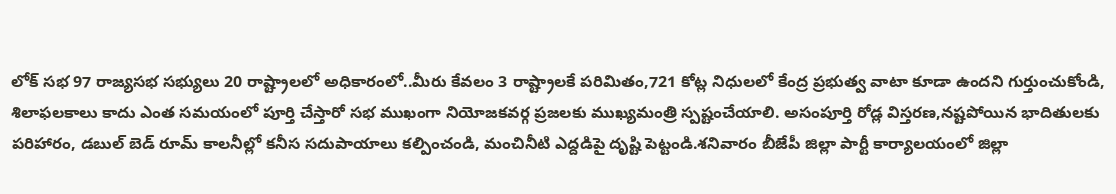లోక్ సభ 97 రాజ్యసభ సభ్యులు 20 రాష్ట్రాలలో అధికారంలో..మీరు కేవలం 3 రాష్ట్రాలకే పరిమితం,721 కోట్ల నిధులలో కేంద్ర ప్రభుత్వ వాటా కూడా ఉందని గుర్తుంచుకోండి, శిలాఫలకాలు కాదు ఎంత సమయంలో పూర్తి చేస్తారో సభ ముఖంగా నియోజకవర్గ ప్రజలకు ముఖ్యమంత్రి స్పష్టంచేయాలి. అసంపూర్తి రోడ్ల విస్తరణ,నష్టపోయిన భాదితులకు పరిహారం, డబుల్ బెడ్ రూమ్ కాలనీల్లో కనీస సదుపాయాలు కల్పించండి, మంచినీటి ఎద్దడిపై దృష్టి పెట్టండి.శనివారం బీజేపీ జిల్లా పార్టీ కార్యాలయంలో జిల్లా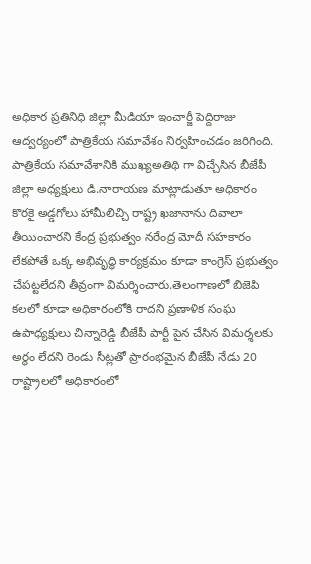అధికార ప్రతినిధి జిల్లా మీడియా ఇంచార్జీ పెద్దిరాజు ఆద్వర్యంలో పాత్రికేయ సమావేశం నిర్వహించడం జరిగింది. పాత్రికేయ సమావేశానికి ముఖ్యఅతిథి గా విచ్చేసిన బీజేపీ జిల్లా అధ్యక్షులు డి.నారాయణ మాట్లాడుతూ అధికారం కొరకై అడ్డగోలు హామీలిచ్చి రాష్ట్ర ఖజానాను దివాలా తీయించారని కేంద్ర ప్రభుత్వం నరేంద్ర మోదీ సహకారం లేకపోతే ఒక్క అభివృద్ధి కార్యక్రమం కూడా కాంగ్రెస్ ప్రభుత్వం చేపట్టలేదని తీవ్రంగా విమర్శించారు.తెలంగాణలో బిజెపి కలలో కూడా అధికారంలోకి రాదని ప్రణాళిక సంఘ ఉపాధ్యక్షులు చిన్నారెడ్డి బీజేపీ పార్టీ పైన చేసిన విమర్శలకు అర్థం లేదని రెండు సీట్లతో ప్రారంభమైన బీజేపీ నేడు 20 రాష్ట్రాలలో అధికారంలో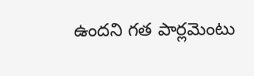ఉందని గత పార్లమెంటు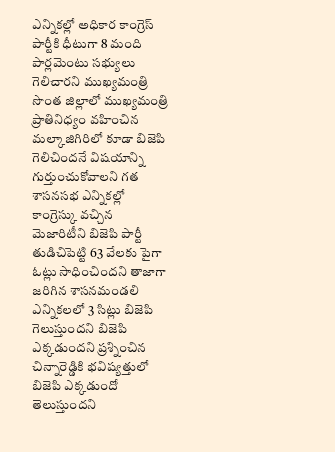ఎన్నికల్లో అధికార కాంగ్రెస్ పార్టీకి ధీటుగా 8 మంది పార్లమెంటు సభ్యులు గెలిచారని ముఖ్యమంత్రి సొంత జిల్లాలో ముఖ్యమంత్రి ప్రాతినిధ్యం వహించిన మల్కాజిగిరిలో కూడా బిజెపి గెలిచిందనే విషయాన్ని గుర్తుంచుకోవాలని గత శాసనసభ ఎన్నికల్లో కాంగ్రెస్కు వచ్చిన మెజారిటీని బిజెపి పార్టీ తుడిచిపెట్టి 63 వేలకు పైగా ఓట్లు సాధించిందని తాజాగా జరిగిన శాసనమండలి ఎన్నికలలో 3 సిట్లు బిజెపి గెలుస్తుందని బిజెపి ఎక్కడుందని ప్రశ్నించిన చిన్నారెడ్డికి భవిష్యత్తులో బిజెపి ఎక్కడుందో తెలుస్తుందని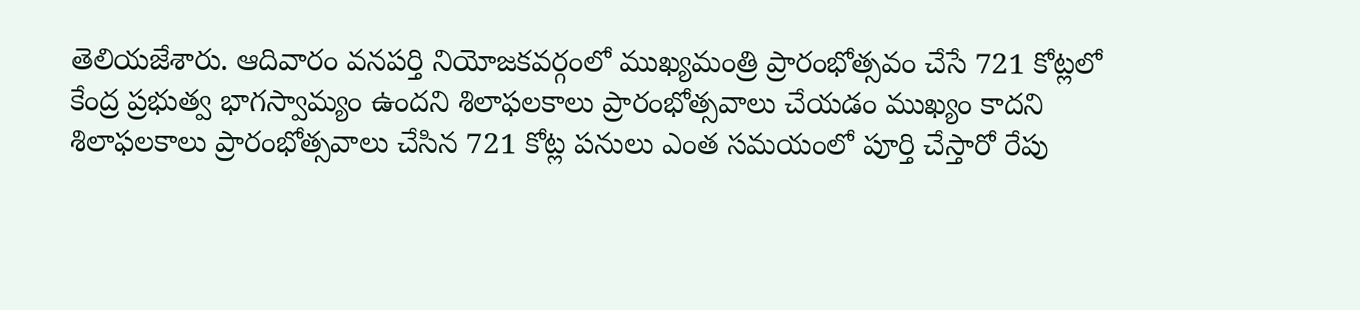తెలియజేశారు. ఆదివారం వనపర్తి నియోజకవర్గంలో ముఖ్యమంత్రి ప్రారంభోత్సవం చేసే 721 కోట్లలో కేంద్ర ప్రభుత్వ భాగస్వామ్యం ఉందని శిలాఫలకాలు ప్రారంభోత్సవాలు చేయడం ముఖ్యం కాదని శిలాఫలకాలు ప్రారంభోత్సవాలు చేసిన 721 కోట్ల పనులు ఎంత సమయంలో పూర్తి చేస్తారో రేపు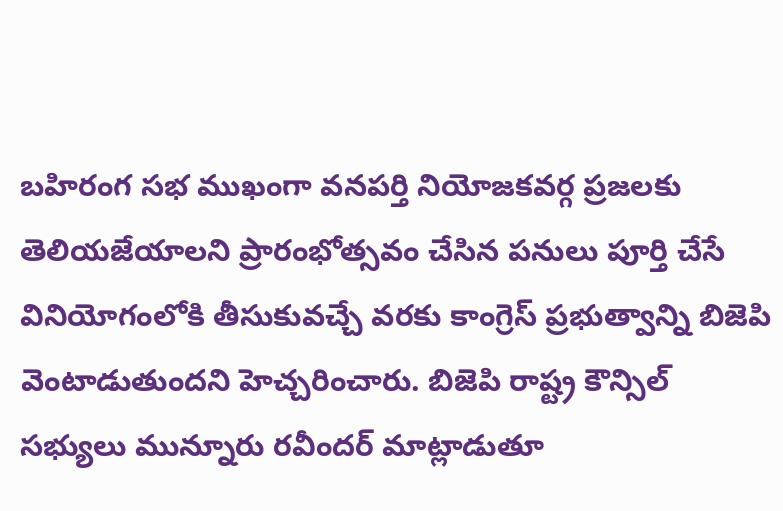బహిరంగ సభ ముఖంగా వనపర్తి నియోజకవర్గ ప్రజలకు తెలియజేయాలని ప్రారంభోత్సవం చేసిన పనులు పూర్తి చేసే వినియోగంలోకి తీసుకువచ్చే వరకు కాంగ్రెస్ ప్రభుత్వాన్ని బిజెపి వెంటాడుతుందని హెచ్చరించారు. బిజెపి రాష్ట్ర కౌన్సిల్ సభ్యులు మున్నూరు రవీందర్ మాట్లాడుతూ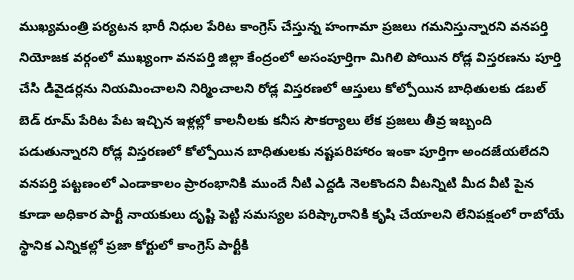ముఖ్యమంత్రి పర్యటన భారీ నిధుల పేరిట కాంగ్రెస్ చేస్తున్న హంగామా ప్రజలు గమనిస్తున్నారని వనపర్తి నియోజక వర్గంలో ముఖ్యంగా వనపర్తి జిల్లా కేంద్రంలో అసంపూర్తిగా మిగిలి పోయిన రోడ్ల విస్తరణను పూర్తి చేసి డివైడర్లను నియమించాలని నిర్మించాలని రోడ్ల విస్తరణలో ఆస్తులు కోల్పోయిన బాధితులకు డబల్ బెడ్ రూమ్ పేరిట పేట ఇచ్చిన ఇళ్లల్లో కాలనీలకు కనీస సౌకర్యాలు లేక ప్రజలు తీవ్ర ఇబ్బంది పడుతున్నారని రోడ్ల విస్తరణలో కోల్పోయిన బాధితులకు నష్టపరిహారం ఇంకా పూర్తిగా అందజేయలేదని వనపర్తి పట్టణంలో ఎండాకాలం ప్రారంభానికి ముందే నీటి ఎద్దడి నెలకొందని వీటన్నిటి మీద వీటి పైన కూడా అధికార పార్టీ నాయకులు దృష్టి పెట్టి సమస్యల పరిష్కారానికి కృషి చేయాలని లేనిపక్షంలో రాబోయే స్థానిక ఎన్నికల్లో ప్రజా కోర్టులో కాంగ్రెస్ పార్టీకి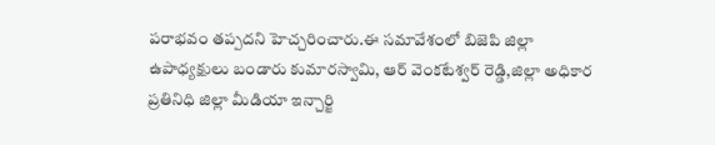పరాభవం తప్పదని హెచ్చరించారు.ఈ సమావేశంలో బిజెపి జిల్లా ఉపాధ్యక్షులు బండారు కుమారస్వామి, ఆర్ వెంకటేశ్వర్ రెడ్డి,జిల్లా అధికార ప్రతినిధి జిల్లా మీడియా ఇన్చార్జి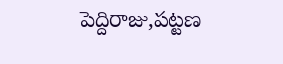పెద్దిరాజు,పట్టణ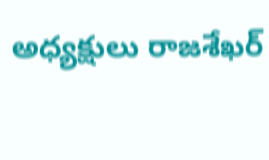అధ్యక్షులు రాజశేఖర్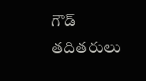గౌడ్ తదితరులు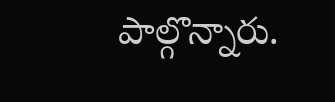పాల్గొన్నారు.